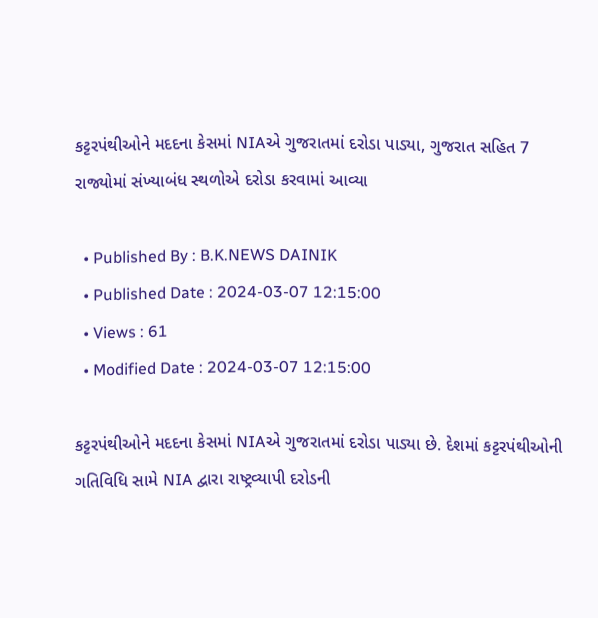કટ્ટરપંથીઓને મદદના કેસમાં NIAએ ગુજરાતમાં દરોડા પાડ્યા, ગુજરાત સહિત 7 રાજ્યોમાં સંખ્યાબંધ સ્થળોએ દરોડા કરવામાં આવ્યા

  • Published By : B.K.NEWS DAINIK
  • Published Date : 2024-03-07 12:15:00
  • Views : 61
  • Modified Date : 2024-03-07 12:15:00

કટ્ટરપંથીઓને મદદના કેસમાં NIAએ ગુજરાતમાં દરોડા પાડ્યા છે. દેશમાં કટ્ટરપંથીઓની ગતિવિધિ સામે NIA દ્વારા રાષ્ટ્રવ્યાપી દરોડની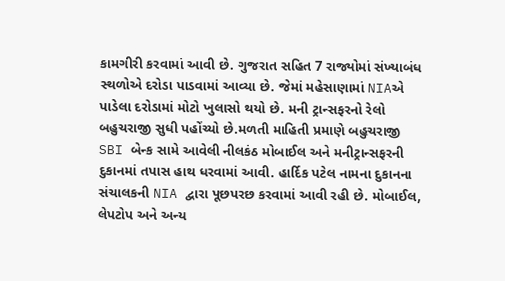કામગીરી કરવામાં આવી છે. ગુજરાત સહિત 7 રાજ્યોમાં સંખ્યાબંધ સ્થળોએ દરોડા પાડવામાં આવ્યા છે. જેમાં મહેસાણામાં NIAએ પાડેલા દરોડામાં મોટો ખુલાસો થયો છે. મની ટ્રાન્સફરનો રેલો બહુચરાજી સુધી પહોંચ્યો છે.મળતી માહિતી પ્રમાણે બહુચરાજી SBI બેન્ક સામે આવેલી નીલકંઠ મોબાઈલ અને મનીટ્રાન્સફરની દુકાનમાં તપાસ હાથ ધરવામાં આવી. હાર્દિક પટેલ નામના દુકાનના સંચાલકની NIA દ્વારા પૂછપરછ કરવામાં આવી રહી છે. મોબાઈલ, લેપટોપ અને અન્ય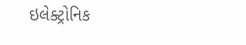ઇલેક્ટ્રોનિક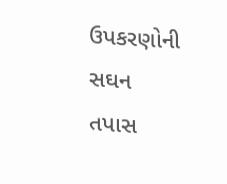ઉપકરણોની સઘન તપાસ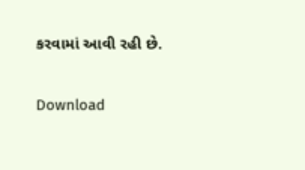કરવામાં આવી રહી છે.

Download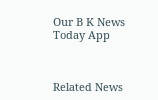Our B K News Today App



Related News